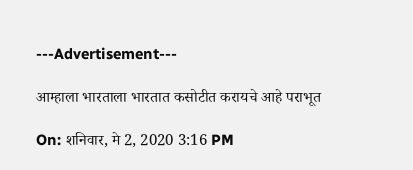---Advertisement---

आम्हाला भारताला भारतात कसोटीत करायचे आहे पराभूत

On: शनिवार, मे 2, 2020 3:16 PM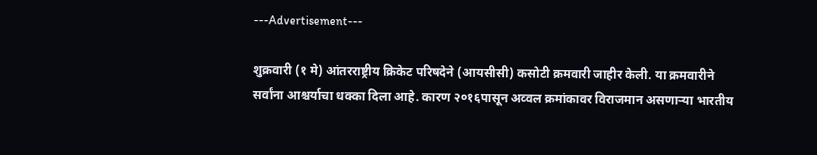---Advertisement---

शुक्रवारी (१ मे) आंतरराष्ट्रीय क्रिकेट परिषदेने (आयसीसी) कसोटी क्रमवारी जाहीर केली. या क्रमवारीने सर्वांना आश्चर्याचा धक्का दिला आहे. कारण २०१६पासून अव्वल क्रमांकावर विराजमान असणाऱ्या भारतीय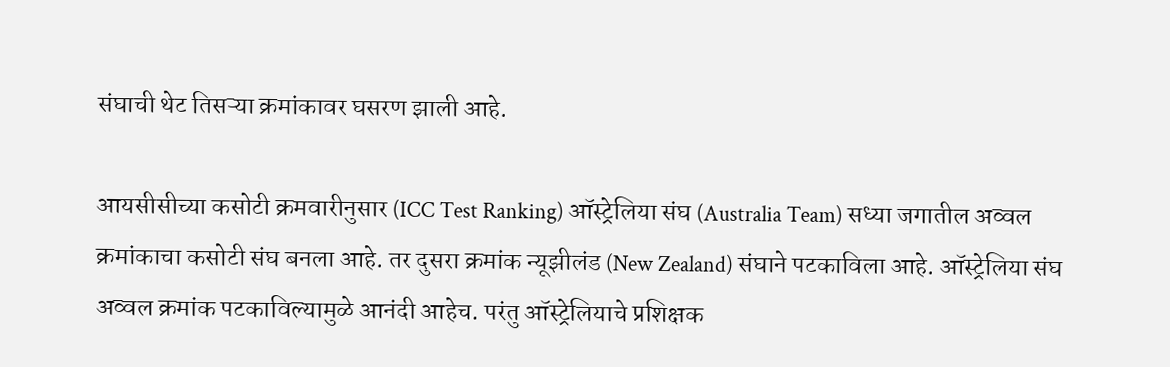संघाची थेट तिसऱ्या क्रमांकावर घसरण झाली आहे.

आयसीसीच्या कसोटी क्रमवारीनुसार (ICC Test Ranking) ऑस्ट्रेलिया संघ (Australia Team) सध्या जगातील अव्वल क्रमांकाचा कसोटी संघ बनला आहे. तर दुसरा क्रमांक न्यूझीलंड (New Zealand) संघाने पटकाविला आहे. ऑस्ट्रेलिया संघ अव्वल क्रमांक पटकाविल्यामुळे आनंदी आहेच. परंतु ऑस्ट्रेलियाचे प्रशिक्षक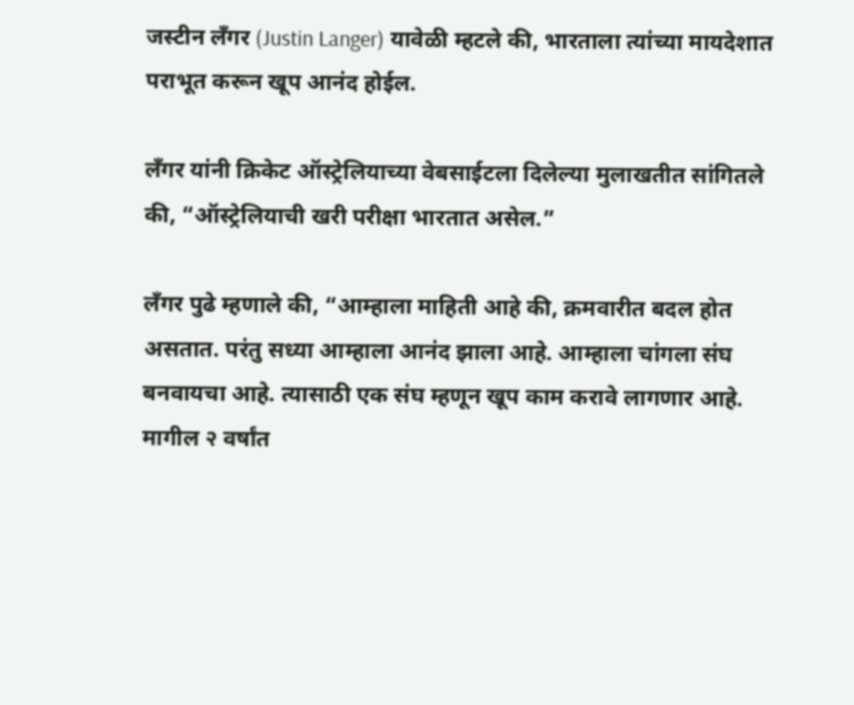जस्टीन लँगर (Justin Langer) यावेळी म्हटले की, भारताला त्यांच्या मायदेशात पराभूत करून खूप आनंद होईल.

लँगर यांनी क्रिकेट ऑस्ट्रेलियाच्या वेबसाईटला दिलेल्या मुलाखतीत सांगितले की, “ऑस्ट्रेलियाची खरी परीक्षा भारतात असेल.”

लँगर पुढे म्हणाले की, “आम्हाला माहिती आहे की, क्रमवारीत बदल होत असतात. परंतु सध्या आम्हाला आनंद झाला आहे. आम्हाला चांगला संघ बनवायचा आहे. त्यासाठी एक संघ म्हणून खूप काम करावे लागणार आहे. मागील २ वर्षांत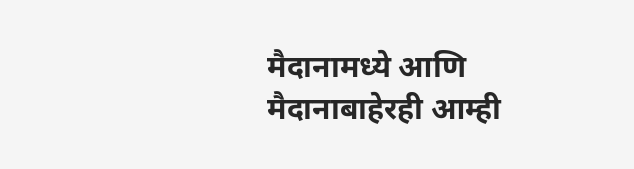मैदानामध्ये आणि मैदानाबाहेरही आम्ही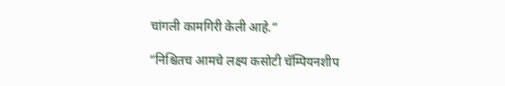चांगली कामगिरी केली आहे.”

“निश्चितच आमचे लक्ष्य कसोटी चॅम्पियनशीप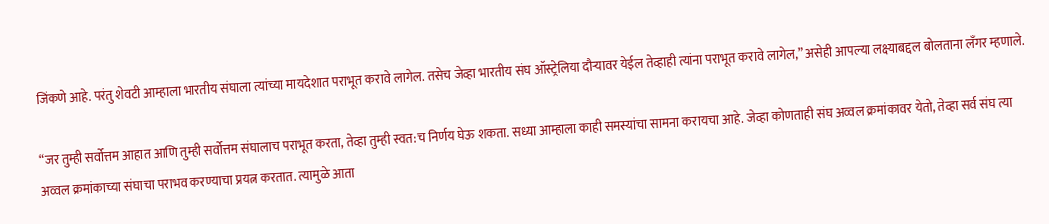जिंकणे आहे. परंतु शेवटी आम्हाला भारतीय संघाला त्यांच्या मायदेशात पराभूत करावे लागेल. तसेच जेव्हा भारतीय संघ ऑस्ट्रेलिया दौऱ्यावर येईल तेव्हाही त्यांना पराभूत करावे लागेल,” असेही आपल्या लक्ष्याबद्दल बोलताना लॅंगर म्हणाले.

“जर तुम्ही सर्वोत्तम आहात आणि तुम्ही सर्वोत्तम संघालाच पराभूत करता, तेव्हा तुम्ही स्वत:च निर्णय घेऊ शकता. सध्या आम्हाला काही समस्यांचा सामना करायचा आहे. जेव्हा कोणताही संघ अव्वल क्रमांकावर येतो, तेव्हा सर्व संघ त्या अव्वल क्रमांकाच्या संघाचा पराभव करण्याचा प्रयत्न करतात. त्यामुळे आता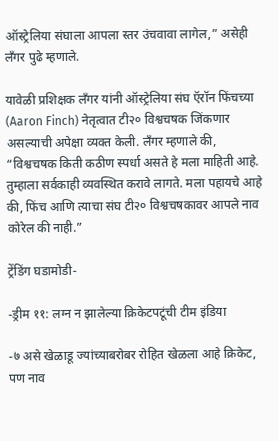ऑस्ट्रेलिया संघाला आपला स्तर उंचवावा लागेल,” असेही लँगर पुढे म्हणाले.

यावेळी प्रशिक्षक लँगर यांनी ऑस्ट्रेलिया संघ ऍरॉन फिंचच्या (Aaron Finch) नेतृत्वात टी२० विश्वचषक जिंकणार असल्याची अपेक्षा व्यक्त केली. लँगर म्हणाले की, “विश्वचषक किती कठीण स्पर्धा असते हे मला माहिती आहे. तुम्हाला सर्वकाही व्यवस्थित करावे लागते. मला पहायचे आहे की, फिंच आणि त्याचा संघ टी२० विश्वचषकावर आपले नाव कोरेल की नाही.”

ट्रेंडिंग घडामोडी-

-ड्रीम ११: लग्न न झालेल्या क्रिकेटपटूंची टीम इंडिया

-७ असे खेळाडू ज्यांच्याबरोबर रोहित खेळला आहे क्रिकेट, पण नाव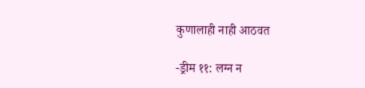कुणालाही नाही आठवत

-ड्रीम ११: लग्न न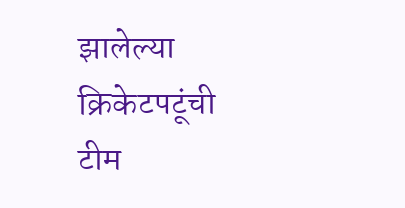झालेल्या क्रिकेटपटूंची टीम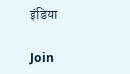इंडिया

Join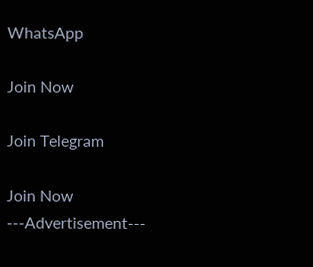WhatsApp

Join Now

Join Telegram

Join Now
---Advertisement---